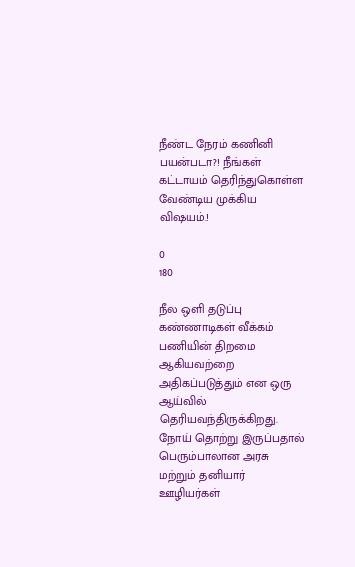நீண்ட நேரம் கணினி பயன்படா?! நீங்கள் கட்டாயம் தெரிந்துகொள்ள வேண்டிய முக்கிய விஷயம்.!

0
180

நீல ஒளி தடுப்பு கண்ணாடிகள் வீக்கம் பணியின் திறமை ஆகியவற்றை அதிகப்படுத்தும் என ஒரு ஆய்வில் தெரியவந்திருக்கிறது. நோய் தொற்று இருப்பதால் பெரும்பாலான அரசு மற்றும் தனியார் ஊழியர்கள்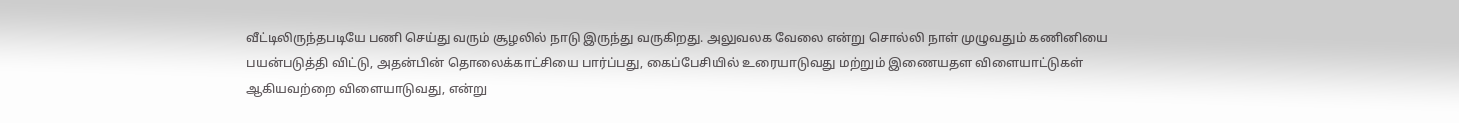வீட்டிலிருந்தபடியே பணி செய்து வரும் சூழலில் நாடு இருந்து வருகிறது. அலுவலக வேலை என்று சொல்லி நாள் முழுவதும் கணினியை பயன்படுத்தி விட்டு, அதன்பின் தொலைக்காட்சியை பார்ப்பது, கைப்பேசியில் உரையாடுவது மற்றும் இணையதள விளையாட்டுகள் ஆகியவற்றை விளையாடுவது, என்று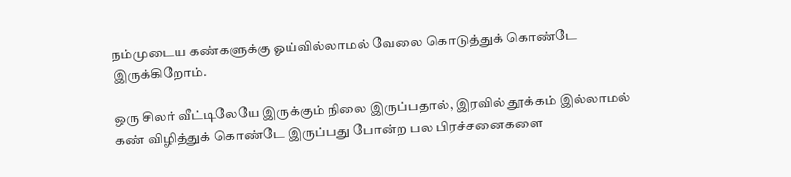நம்முடைய கண்களுக்கு ஓய்வில்லாமல் வேலை கொடுத்துக் கொண்டே இருக்கிறோம்.

ஒரு சிலர் வீட்டிலேயே இருக்கும் நிலை இருப்பதால், இரவில் தூக்கம் இல்லாமல் கண் விழித்துக் கொண்டே இருப்பது போன்ற பல பிரச்சனைகளை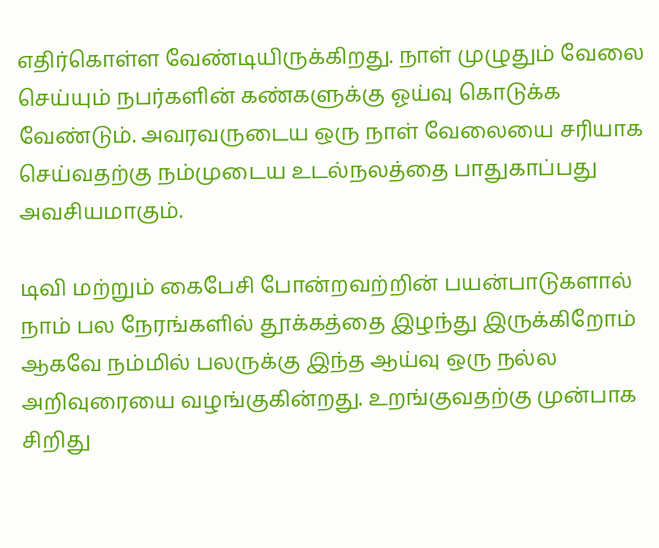எதிர்கொள்ள வேண்டியிருக்கிறது. நாள் முழுதும் வேலை செய்யும் நபர்களின் கண்களுக்கு ஓய்வு கொடுக்க வேண்டும். அவரவருடைய ஒரு நாள் வேலையை சரியாக செய்வதற்கு நம்முடைய உடல்நலத்தை பாதுகாப்பது அவசியமாகும்.

டிவி மற்றும் கைபேசி போன்றவற்றின் பயன்பாடுகளால் நாம் பல நேரங்களில் தூக்கத்தை இழந்து இருக்கிறோம் ஆகவே நம்மில் பலருக்கு இந்த ஆய்வு ஒரு நல்ல அறிவுரையை வழங்குகின்றது. உறங்குவதற்கு முன்பாக சிறிது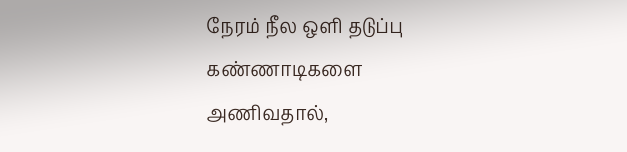நேரம் நீல ஒளி தடுப்பு கண்ணாடிகளை அணிவதால்,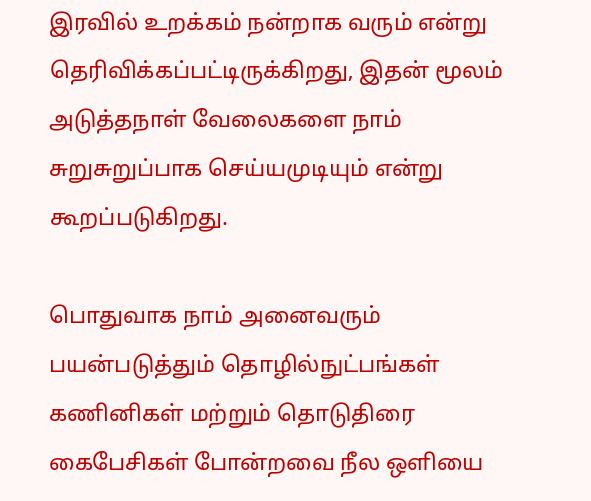இரவில் உறக்கம் நன்றாக வரும் என்று தெரிவிக்கப்பட்டிருக்கிறது, இதன் மூலம் அடுத்தநாள் வேலைகளை நாம் சுறுசுறுப்பாக செய்யமுடியும் என்று கூறப்படுகிறது.

பொதுவாக நாம் அனைவரும் பயன்படுத்தும் தொழில்நுட்பங்கள் கணினிகள் மற்றும் தொடுதிரை கைபேசிகள் போன்றவை நீல ஒளியை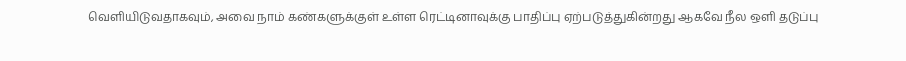வெளியிடுவதாகவும், அவை நாம் கண்களுக்குள் உள்ள ரெட்டினாவுக்கு பாதிப்பு ஏற்படுத்துகின்றது ஆகவே நீல ஒளி தடுப்பு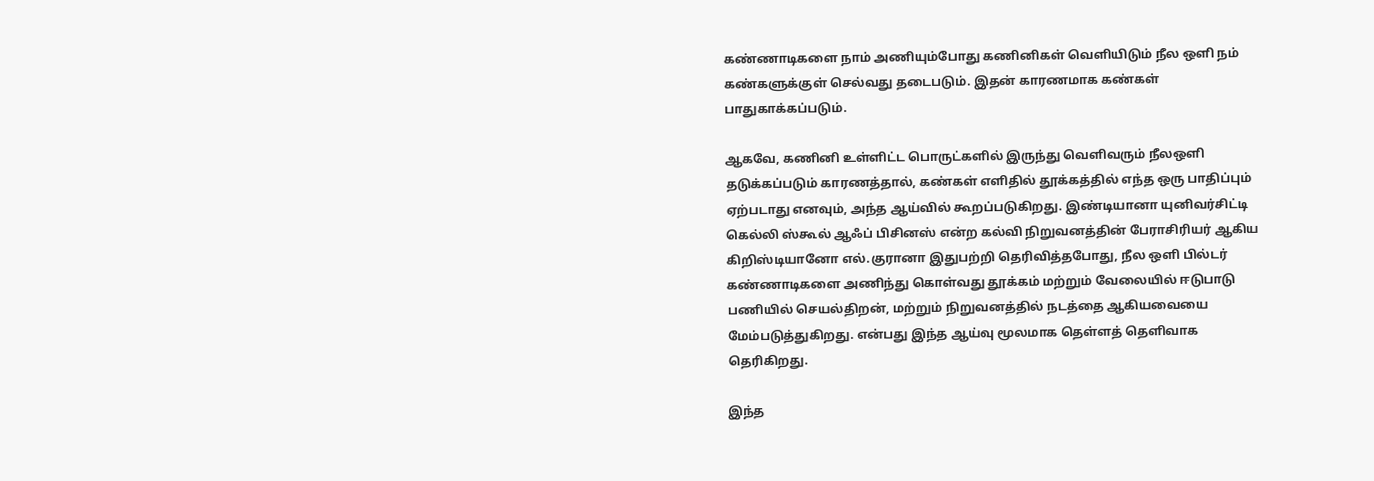கண்ணாடிகளை நாம் அணியும்போது கணினிகள் வெளியிடும் நீல ஒளி நம் கண்களுக்குள் செல்வது தடைபடும். இதன் காரணமாக கண்கள் பாதுகாக்கப்படும்.

ஆகவே, கணினி உள்ளிட்ட பொருட்களில் இருந்து வெளிவரும் நீலஒளி தடுக்கப்படும் காரணத்தால், கண்கள் எளிதில் தூக்கத்தில் எந்த ஒரு பாதிப்பும் ஏற்படாது எனவும், அந்த ஆய்வில் கூறப்படுகிறது. இண்டியானா யுனிவர்சிட்டி கெல்லி ஸ்கூல் ஆஃப் பிசினஸ் என்ற கல்வி நிறுவனத்தின் பேராசிரியர் ஆகிய கிறிஸ்டியானோ எல்.குரானா இதுபற்றி தெரிவித்தபோது, நீல ஒளி பில்டர் கண்ணாடிகளை அணிந்து கொள்வது தூக்கம் மற்றும் வேலையில் ஈடுபாடு பணியில் செயல்திறன், மற்றும் நிறுவனத்தில் நடத்தை ஆகியவையை மேம்படுத்துகிறது. என்பது இந்த ஆய்வு மூலமாக தெள்ளத் தெளிவாக தெரிகிறது.

இந்த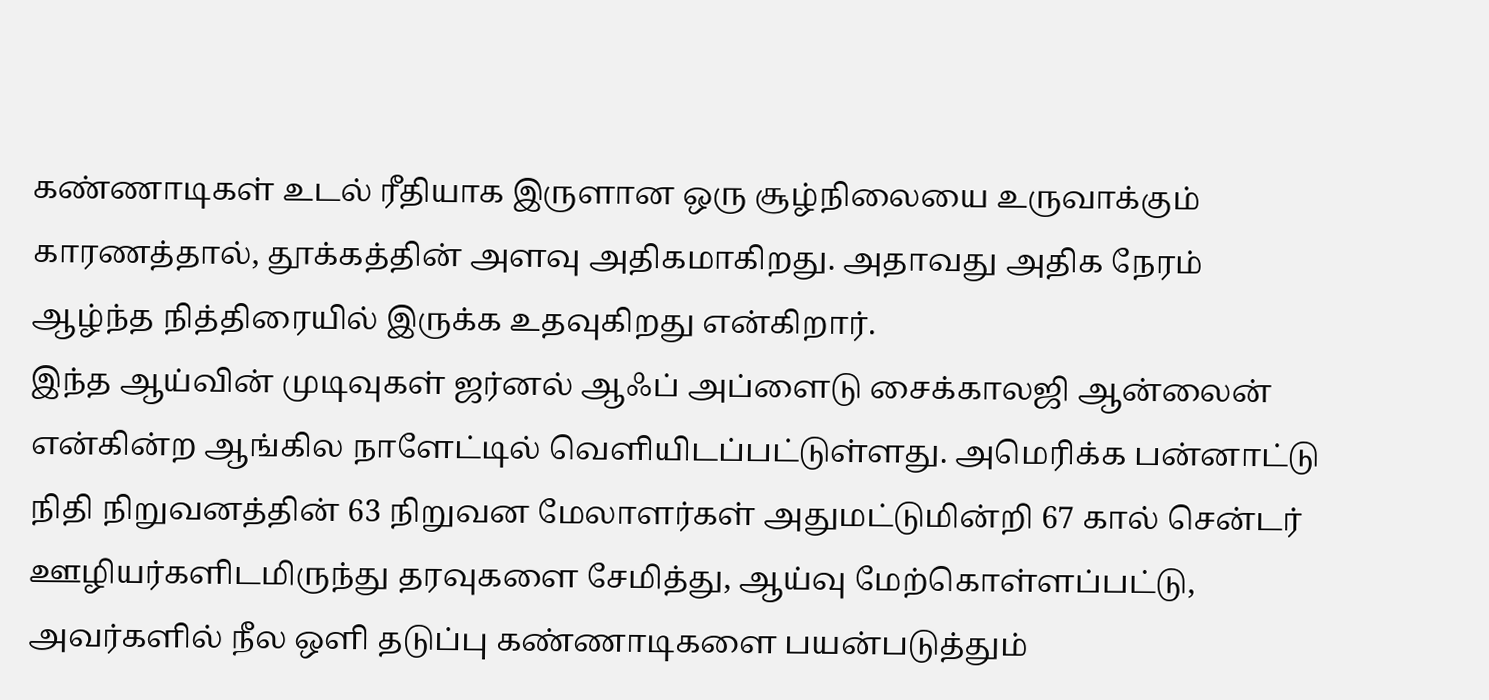கண்ணாடிகள் உடல் ரீதியாக இருளான ஒரு சூழ்நிலையை உருவாக்கும் காரணத்தால், தூக்கத்தின் அளவு அதிகமாகிறது. அதாவது அதிக நேரம் ஆழ்ந்த நித்திரையில் இருக்க உதவுகிறது என்கிறார்.
இந்த ஆய்வின் முடிவுகள் ஜர்னல் ஆஃப் அப்ளைடு சைக்காலஜி ஆன்லைன் என்கின்ற ஆங்கில நாளேட்டில் வெளியிடப்பட்டுள்ளது. அமெரிக்க பன்னாட்டு நிதி நிறுவனத்தின் 63 நிறுவன மேலாளர்கள் அதுமட்டுமின்றி 67 கால் சென்டர் ஊழியர்களிடமிருந்து தரவுகளை சேமித்து, ஆய்வு மேற்கொள்ளப்பட்டு, அவர்களில் நீல ஒளி தடுப்பு கண்ணாடிகளை பயன்படுத்தும்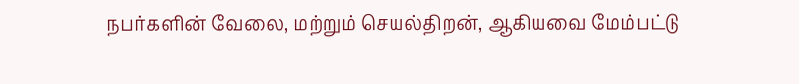நபர்களின் வேலை, மற்றும் செயல்திறன், ஆகியவை மேம்பட்டு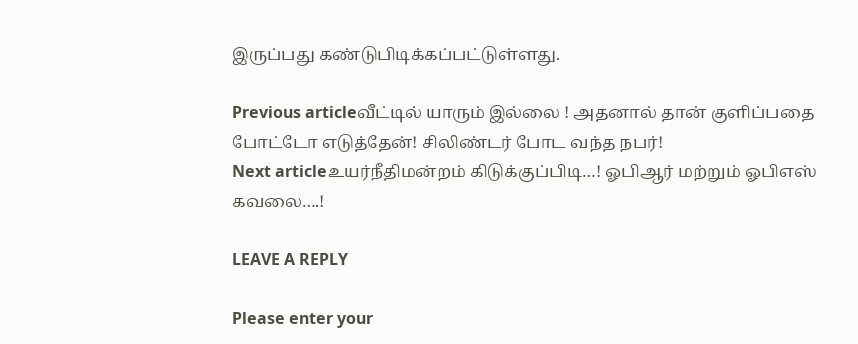இருப்பது கண்டுபிடிக்கப்பட்டுள்ளது.

Previous articleவீட்டில் யாரும் இல்லை ! அதனால் தான் குளிப்பதை போட்டோ எடுத்தேன்! சிலிண்டர் போட வந்த நபர்!
Next articleஉயர்நீதிமன்றம் கிடுக்குப்பிடி…! ஓபிஆர் மற்றும் ஓபிஎஸ் கவலை….!

LEAVE A REPLY

Please enter your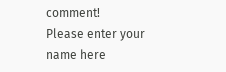comment!
Please enter your name here